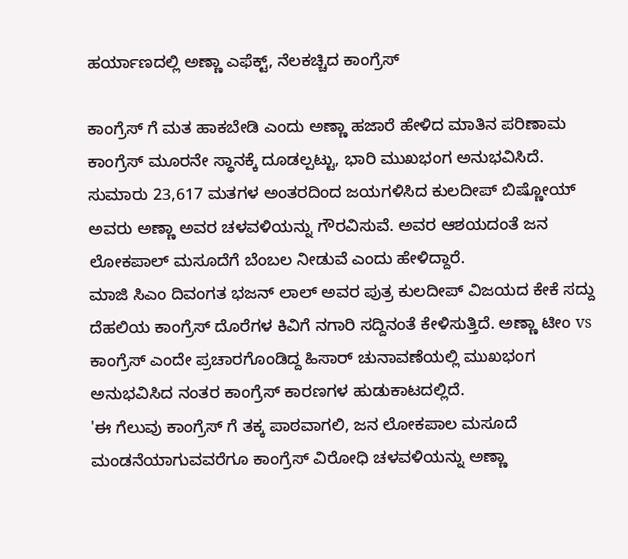ಹರ್ಯಾಣದಲ್ಲಿ ಅಣ್ಣಾ ಎಫೆಕ್ಟ್, ನೆಲಕಚ್ಚಿದ ಕಾಂಗ್ರೆಸ್

ಕಾಂಗ್ರೆಸ್ ಗೆ ಮತ ಹಾಕಬೇಡಿ ಎಂದು ಅಣ್ಣಾ ಹಜಾರೆ ಹೇಳಿದ ಮಾತಿನ ಪರಿಣಾಮ ಕಾಂಗ್ರೆಸ್ ಮೂರನೇ ಸ್ಥಾನಕ್ಕೆ ದೂಡಲ್ಪಟ್ಟು, ಭಾರಿ ಮುಖಭಂಗ ಅನುಭವಿಸಿದೆ.
ಸುಮಾರು 23,617 ಮತಗಳ ಅಂತರದಿಂದ ಜಯಗಳಿಸಿದ ಕುಲದೀಪ್ ಬಿಷ್ಣೋಯ್ ಅವರು ಅಣ್ಣಾ ಅವರ ಚಳವಳಿಯನ್ನು ಗೌರವಿಸುವೆ. ಅವರ ಆಶಯದಂತೆ ಜನ ಲೋಕಪಾಲ್ ಮಸೂದೆಗೆ ಬೆಂಬಲ ನೀಡುವೆ ಎಂದು ಹೇಳಿದ್ದಾರೆ.
ಮಾಜಿ ಸಿಎಂ ದಿವಂಗತ ಭಜನ್ ಲಾಲ್ ಅವರ ಪುತ್ರ ಕುಲದೀಪ್ ವಿಜಯದ ಕೇಕೆ ಸದ್ದು ದೆಹಲಿಯ ಕಾಂಗ್ರೆಸ್ ದೊರೆಗಳ ಕಿವಿಗೆ ನಗಾರಿ ಸದ್ದಿನಂತೆ ಕೇಳಿಸುತ್ತಿದೆ. ಅಣ್ಣಾ ಟೀಂ vs ಕಾಂಗ್ರೆಸ್ ಎಂದೇ ಪ್ರಚಾರಗೊಂಡಿದ್ದ ಹಿಸಾರ್ ಚುನಾವಣೆಯಲ್ಲಿ ಮುಖಭಂಗ ಅನುಭವಿಸಿದ ನಂತರ ಕಾಂಗ್ರೆಸ್ ಕಾರಣಗಳ ಹುಡುಕಾಟದಲ್ಲಿದೆ.
'ಈ ಗೆಲುವು ಕಾಂಗ್ರೆಸ್ ಗೆ ತಕ್ಕ ಪಾಠವಾಗಲಿ, ಜನ ಲೋಕಪಾಲ ಮಸೂದೆ ಮಂಡನೆಯಾಗುವವರೆಗೂ ಕಾಂಗ್ರೆಸ್ ವಿರೋಧಿ ಚಳವಳಿಯನ್ನು ಅಣ್ಣಾ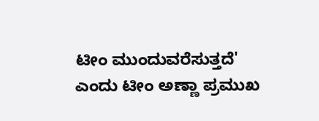ಟೀಂ ಮುಂದುವರೆಸುತ್ತದೆ' ಎಂದು ಟೀಂ ಅಣ್ಣಾ ಪ್ರಮುಖ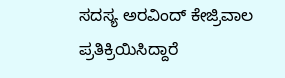ಸದಸ್ಯ ಅರವಿಂದ್ ಕೇಜ್ರಿವಾಲ ಪ್ರತಿಕ್ರಿಯಿಸಿದ್ದಾರೆ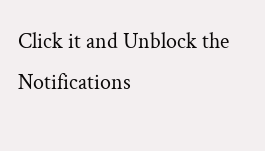Click it and Unblock the Notifications